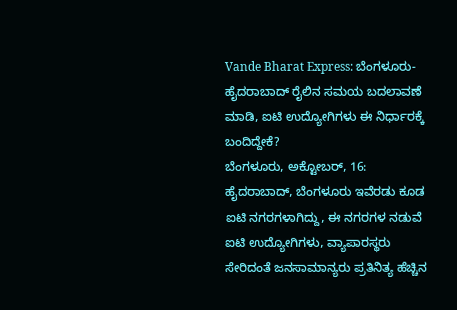Vande Bharat Express: ಬೆಂಗಳೂರು- ಹೈದರಾಬಾದ್ ರೈಲಿನ ಸಮಯ ಬದಲಾವಣೆ ಮಾಡಿ, ಐಟಿ ಉದ್ಯೋಗಿಗಳು ಈ ನಿರ್ಧಾರಕ್ಕೆ ಬಂದಿದ್ದೇಕೆ?
ಬೆಂಗಳೂರು, ಅಕ್ಟೋಬರ್, 16: ಹೈದರಾಬಾದ್, ಬೆಂಗಳೂರು ಇವೆರಡು ಕೂಡ ಐಟಿ ನಗರಗಳಾಗಿದ್ದು, ಈ ನಗರಗಳ ನಡುವೆ ಐಟಿ ಉದ್ಯೋಗಿಗಳು, ವ್ಯಾಪಾರಸ್ಥರು ಸೇರಿದಂತೆ ಜನಸಾಮಾನ್ಯರು ಪ್ರತಿನಿತ್ಯ ಹೆಚ್ಚಿನ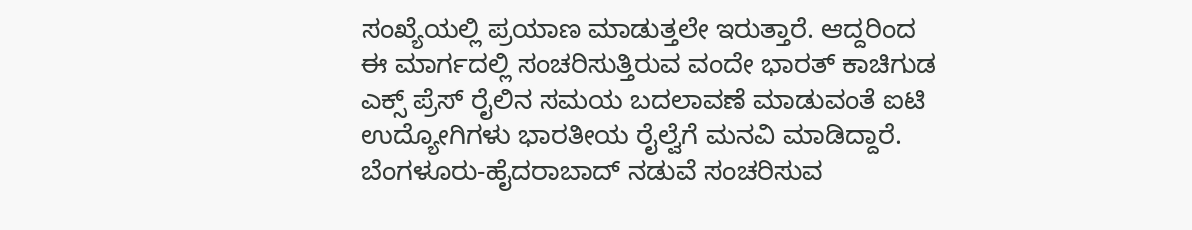ಸಂಖ್ಯೆಯಲ್ಲಿ ಪ್ರಯಾಣ ಮಾಡುತ್ತಲೇ ಇರುತ್ತಾರೆ. ಆದ್ದರಿಂದ ಈ ಮಾರ್ಗದಲ್ಲಿ ಸಂಚರಿಸುತ್ತಿರುವ ವಂದೇ ಭಾರತ್ ಕಾಚಿಗುಡ ಎಕ್ಸ್ ಪ್ರೆಸ್ ರೈಲಿನ ಸಮಯ ಬದಲಾವಣೆ ಮಾಡುವಂತೆ ಐಟಿ ಉದ್ಯೋಗಿಗಳು ಭಾರತೀಯ ರೈಲ್ವೆಗೆ ಮನವಿ ಮಾಡಿದ್ದಾರೆ.
ಬೆಂಗಳೂರು-ಹೈದರಾಬಾದ್ ನಡುವೆ ಸಂಚರಿಸುವ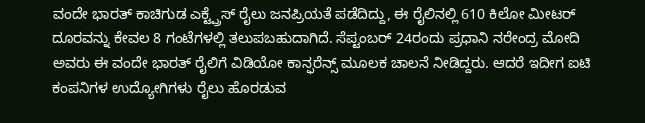ವಂದೇ ಭಾರತ್ ಕಾಚಿಗುಡ ಎಕ್ಟ್ಪ್ರೆಸ್ ರೈಲು ಜನಪ್ರಿಯತೆ ಪಡೆದಿದ್ದು, ಈ ರೈಲಿನಲ್ಲಿ 610 ಕಿಲೋ ಮೀಟರ್ ದೂರವನ್ನು ಕೇವಲ 8 ಗಂಟೆಗಳಲ್ಲಿ ತಲುಪಬಹುದಾಗಿದೆ. ಸೆಪ್ಟಂಬರ್ 24ರಂದು ಪ್ರಧಾನಿ ನರೇಂದ್ರ ಮೋದಿ ಅವರು ಈ ವಂದೇ ಭಾರತ್ ರೈಲಿಗೆ ವಿಡಿಯೋ ಕಾನ್ಫರೆನ್ಸ್ ಮೂಲಕ ಚಾಲನೆ ನೀಡಿದ್ದರು. ಆದರೆ ಇದೀಗ ಐಟಿ ಕಂಪನಿಗಳ ಉದ್ಯೋಗಿಗಳು ರೈಲು ಹೊರಡುವ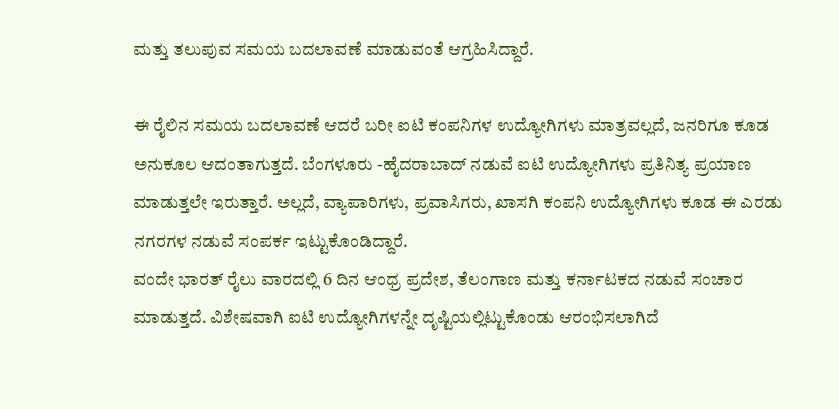ಮತ್ತು ತಲುಪುವ ಸಮಯ ಬದಲಾವಣೆ ಮಾಡುವಂತೆ ಆಗ್ರಹಿಸಿದ್ದಾರೆ.

ಈ ರೈಲಿನ ಸಮಯ ಬದಲಾವಣೆ ಆದರೆ ಬರೀ ಐಟಿ ಕಂಪನಿಗಳ ಉದ್ಯೋಗಿಗಳು ಮಾತ್ರವಲ್ಲದೆ, ಜನರಿಗೂ ಕೂಡ ಅನುಕೂಲ ಆದಂತಾಗುತ್ತದೆ. ಬೆಂಗಳೂರು -ಹೈದರಾಬಾದ್ ನಡುವೆ ಐಟಿ ಉದ್ಯೋಗಿಗಳು ಪ್ರತಿನಿತ್ಯ ಪ್ರಯಾಣ ಮಾಡುತ್ತಲೇ ಇರುತ್ತಾರೆ. ಅಲ್ಲದೆ, ವ್ಯಾಪಾರಿಗಳು, ಪ್ರವಾಸಿಗರು, ಖಾಸಗಿ ಕಂಪನಿ ಉದ್ಯೋಗಿಗಳು ಕೂಡ ಈ ಎರಡು ನಗರಗಳ ನಡುವೆ ಸಂಪರ್ಕ ಇಟ್ಟುಕೊಂಡಿದ್ದಾರೆ.
ವಂದೇ ಭಾರತ್ ರೈಲು ವಾರದಲ್ಲಿ 6 ದಿನ ಆಂಧ್ರ ಪ್ರದೇಶ, ತೆಲಂಗಾಣ ಮತ್ತು ಕರ್ನಾಟಕದ ನಡುವೆ ಸಂಚಾರ ಮಾಡುತ್ತದೆ. ವಿಶೇಷವಾಗಿ ಐಟಿ ಉದ್ಯೋಗಿಗಳನ್ನೇ ದೃಷ್ಟಿಯಲ್ಲಿಟ್ಟುಕೊಂಡು ಆರಂಭಿಸಲಾಗಿದೆ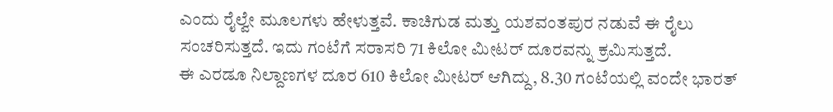ಎಂದು ರೈಲ್ವೇ ಮೂಲಗಳು ಹೇಳುತ್ತವೆ. ಕಾಚಿಗುಡ ಮತ್ತು ಯಶವಂತಪುರ ನಡುವೆ ಈ ರೈಲು ಸಂಚರಿಸುತ್ತದೆ. ಇದು ಗಂಟೆಗೆ ಸರಾಸರಿ 71 ಕಿಲೋ ಮೀಟರ್ ದೂರವನ್ನು ಕ್ರಮಿಸುತ್ತದೆ.
ಈ ಎರಡೂ ನಿಲ್ದಾಣಗಳ ದೂರ 610 ಕಿಲೋ ಮೀಟರ್ ಆಗಿದ್ದು, 8.30 ಗಂಟೆಯಲ್ಲಿ ವಂದೇ ಭಾರತ್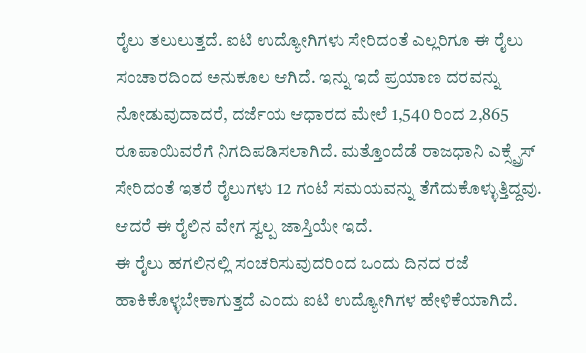ರೈಲು ತಲುಲುತ್ತದೆ. ಐಟಿ ಉದ್ಯೋಗಿಗಳು ಸೇರಿದಂತೆ ಎಲ್ಲರಿಗೂ ಈ ರೈಲು ಸಂಚಾರದಿಂದ ಅನುಕೂಲ ಆಗಿದೆ. ಇನ್ನು ಇದೆ ಪ್ರಯಾಣ ದರವನ್ನು ನೋಡುವುದಾದರೆ, ದರ್ಜೆಯ ಆಧಾರದ ಮೇಲೆ 1,540 ರಿಂದ 2,865 ರೂಪಾಯಿವರೆಗೆ ನಿಗದಿಪಡಿಸಲಾಗಿದೆ. ಮತ್ತೊಂದೆಡೆ ರಾಜಧಾನಿ ಎಕ್ಸ್ಪ್ರೆಸ್ ಸೇರಿದಂತೆ ಇತರೆ ರೈಲುಗಳು 12 ಗಂಟೆ ಸಮಯವನ್ನು ತೆಗೆದುಕೊಳ್ಳುತ್ತಿದ್ದವು. ಆದರೆ ಈ ರೈಲಿನ ವೇಗ ಸ್ವಲ್ಪ ಜಾಸ್ತಿಯೇ ಇದೆ.
ಈ ರೈಲು ಹಗಲಿನಲ್ಲಿ ಸಂಚರಿಸುವುದರಿಂದ ಒಂದು ದಿನದ ರಜೆ ಹಾಕಿಕೊಳ್ಳಬೇಕಾಗುತ್ತದೆ ಎಂದು ಐಟಿ ಉದ್ಯೋಗಿಗಳ ಹೇಳಿಕೆಯಾಗಿದೆ.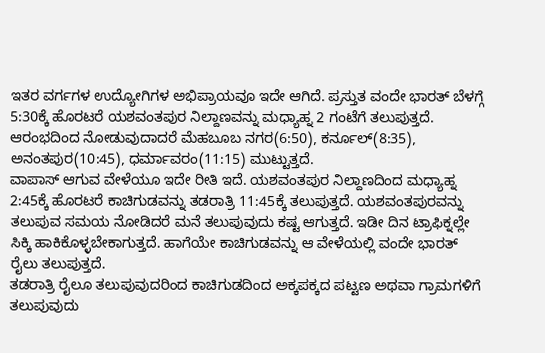ಇತರ ವರ್ಗಗಳ ಉದ್ಯೋಗಿಗಳ ಅಭಿಪ್ರಾಯವೂ ಇದೇ ಆಗಿದೆ. ಪ್ರಸ್ತುತ ವಂದೇ ಭಾರತ್ ಬೆಳಗ್ಗೆ 5:30ಕ್ಕೆ ಹೊರಟರೆ ಯಶವಂತಪುರ ನಿಲ್ದಾಣವನ್ನು ಮಧ್ಯಾಹ್ನ 2 ಗಂಟೆಗೆ ತಲುಪುತ್ತದೆ. ಆರಂಭದಿಂದ ನೋಡುವುದಾದರೆ ಮೆಹಬೂಬ ನಗರ(6:50), ಕರ್ನೂಲ್(8:35), ಅನಂತಪುರ(10:45), ಧರ್ಮಾವರಂ(11:15) ಮುಟ್ಟುತ್ತದೆ.
ವಾಪಾಸ್ ಆಗುವ ವೇಳೆಯೂ ಇದೇ ರೀತಿ ಇದೆ. ಯಶವಂತಪುರ ನಿಲ್ದಾಣದಿಂದ ಮಧ್ಯಾಹ್ನ 2:45ಕ್ಕೆ ಹೊರಟರೆ ಕಾಚಿಗುಡವನ್ನು ತಡರಾತ್ರಿ 11:45ಕ್ಕೆ ತಲುಪುತ್ತದೆ. ಯಶವಂತಪುರವನ್ನು ತಲುಪುವ ಸಮಯ ನೋಡಿದರೆ ಮನೆ ತಲುಪುವುದು ಕಷ್ಟ ಆಗುತ್ತದೆ. ಇಡೀ ದಿನ ಟ್ರಾಫಿಕ್ನಲ್ಲೇ ಸಿಕ್ಕಿ ಹಾಕಿಕೊಳ್ಳಬೇಕಾಗುತ್ತದೆ. ಹಾಗೆಯೇ ಕಾಚಿಗುಡವನ್ನು ಆ ವೇಳೆಯಲ್ಲಿ ವಂದೇ ಭಾರತ್ ರೈಲು ತಲುಪುತ್ತದೆ.
ತಡರಾತ್ರಿ ರೈಲೂ ತಲುಪುವುದರಿಂದ ಕಾಚಿಗುಡದಿಂದ ಅಕ್ಕಪಕ್ಕದ ಪಟ್ಟಣ ಅಥವಾ ಗ್ರಾಮಗಳಿಗೆ ತಲುಪುವುದು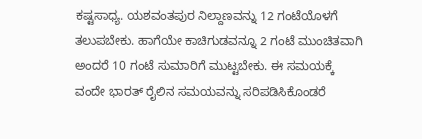ಕಷ್ಟಸಾಧ್ಯ. ಯಶವಂತಪುರ ನಿಲ್ದಾಣವನ್ನು 12 ಗಂಟೆಯೊಳಗೆ ತಲುಪಬೇಕು. ಹಾಗೆಯೇ ಕಾಚಿಗುಡವನ್ನೂ 2 ಗಂಟೆ ಮುಂಚಿತವಾಗಿ ಅಂದರೆ 10 ಗಂಟೆ ಸುಮಾರಿಗೆ ಮುಟ್ಟಬೇಕು. ಈ ಸಮಯಕ್ಕೆ ವಂದೇ ಭಾರತ್ ರೈಲಿನ ಸಮಯವನ್ನು ಸರಿಪಡಿಸಿಕೊಂಡರೆ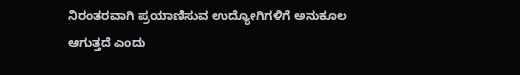ನಿರಂತರವಾಗಿ ಪ್ರಯಾಣಿಸುವ ಉದ್ಯೋಗಿಗಳಿಗೆ ಅನುಕೂಲ ಆಗುತ್ತದೆ ಎಂದು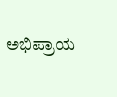ಅಭಿಪ್ರಾಯ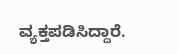ವ್ಯಕ್ತಪಡಿಸಿದ್ದಾರೆ.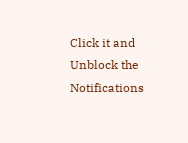Click it and Unblock the Notifications